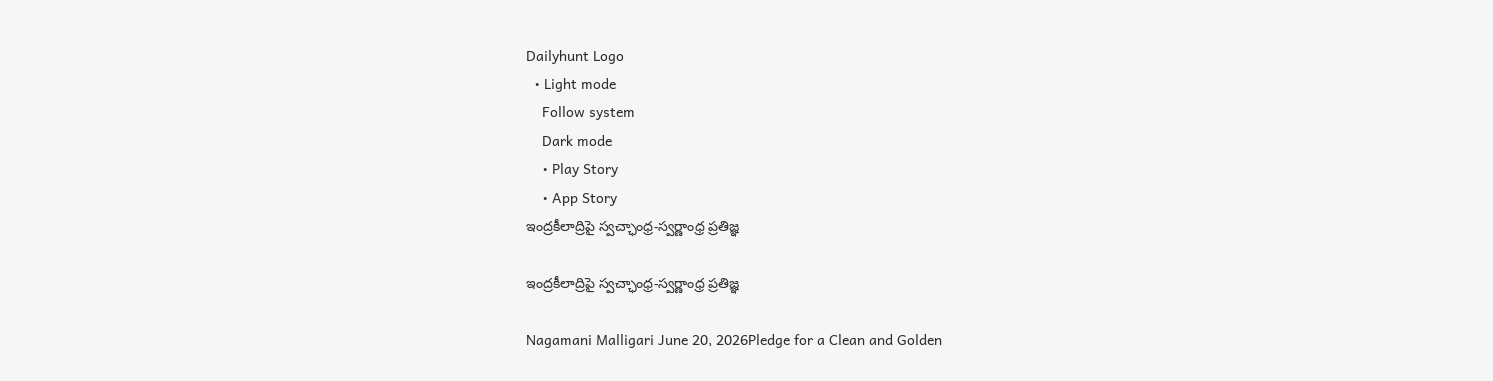Dailyhunt Logo
  • Light mode
    Follow system
    Dark mode
    • Play Story
    • App Story
ఇంద్రకీలాద్రిపై స్వచ్ఛాంధ్ర-స్వర్ణాంధ్ర ప్రతిజ్ఞ

ఇంద్రకీలాద్రిపై స్వచ్ఛాంధ్ర-స్వర్ణాంధ్ర ప్రతిజ్ఞ

Nagamani Malligari June 20, 2026Pledge for a Clean and Golden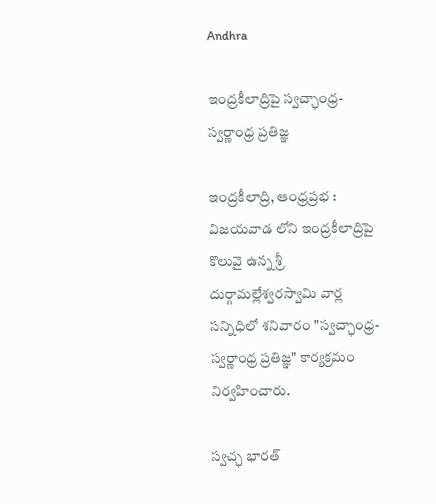Andhra

ఇంద్రకీలాద్రిపై స్వచ్ఛాంధ్ర-స్వర్ణాంధ్ర ప్రతిజ్ఞ

ఇంద్రకీలాద్రి, ఆంధ్రప్రభ : విజయవాడ లోని ఇంద్రకీలాద్రిపై కొలువై ఉన్న శ్రీ దుర్గామల్లేశ్వరస్వామి వార్ల సన్నిధిలో శనివారం "స్వచ్ఛాంధ్ర-స్వర్ణాంధ్ర ప్రతిజ్ఞ" కార్యక్రమం నిర్వహించారు.

స్వచ్ఛ భారత్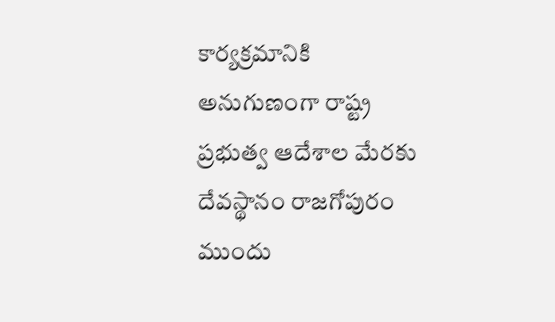కార్యక్రమానికి అనుగుణంగా రాష్ట్ర ప్రభుత్వ ఆదేశాల మేరకు దేవస్థానం రాజగోపురం ముందు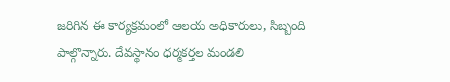జరిగిన ఈ కార్యక్రమంలో ఆలయ అధికారులు, సిబ్బంది పాల్గొన్నారు. దేవస్థానం ధర్మకర్తల మండలి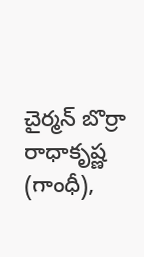చైర్మన్ బొర్రా రాధాకృష్ణ (గాంధీ),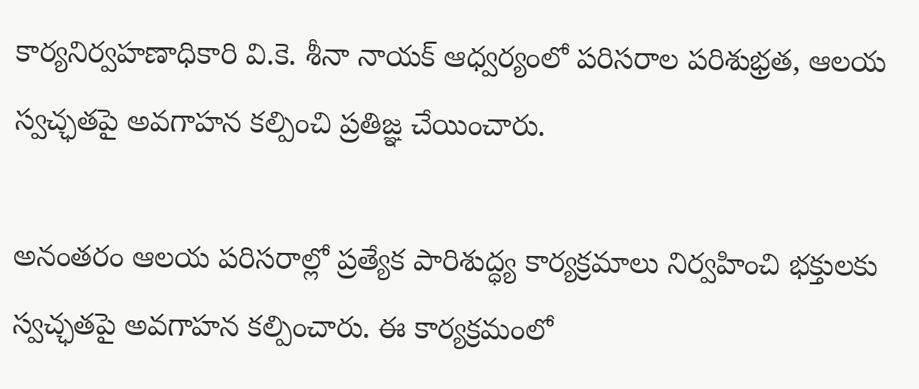కార్యనిర్వహణాధికారి వి.కె. శీనా నాయక్ ఆధ్వర్యంలో పరిసరాల పరిశుభ్రత, ఆలయ స్వచ్ఛతపై అవగాహన కల్పించి ప్రతిజ్ఞ చేయించారు.

అనంతరం ఆలయ పరిసరాల్లో ప్రత్యేక పారిశుద్ధ్య కార్యక్రమాలు నిర్వహించి భక్తులకు స్వచ్ఛతపై అవగాహన కల్పించారు. ఈ కార్యక్రమంలో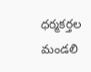ధర్మకర్తల మండలి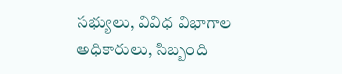సభ్యులు, వివిధ విభాగాల అధికారులు, సిబ్బంది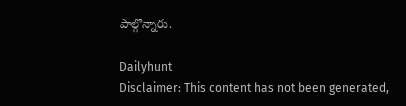పాల్గొన్నారు.

Dailyhunt
Disclaimer: This content has not been generated,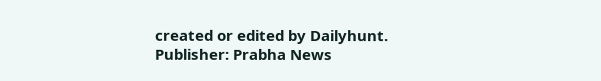created or edited by Dailyhunt. Publisher: Prabha News